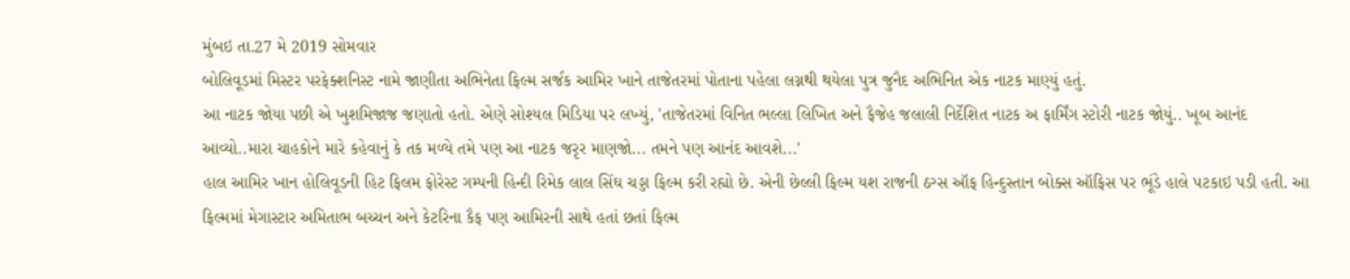મુંબઇ તા.27 મે 2019 સોમવાર
બોલિવૂડમાં મિસ્ટર પરફેક્શનિસ્ટ નામે જાણીતા અભિનેતા ફિલ્મ સર્જક આમિર ખાને તાજેતરમાં પોતાના પહેલા લગ્નથી થયેલા પુત્ર જુનૈદ અભિનિત એક નાટક માણ્યું હતું.
આ નાટક જોયા પછી એ ખુશમિજાજ જણાતો હતો. એણે સોશ્યલ મિડિયા પર લખ્યું, 'તાજેતરમાં વિનિત ભલ્લા લિખિત અને ફૈજેહ જલાલી નિર્દેશિત નાટક અ ફાર્મિંગ સ્ટોરી નાટક જોયું.. ખૂબ આનંદ આવ્યો..મારા ચાહકોને મારે કહેવાનું કે તક મળ્યે તમે પણ આ નાટક જરૃર માણજો... તમને પણ આનંદ આવશે...'
હાલ આમિર ખાન હોલિવૂડની હિટ ફિલમ ફોરેસ્ટ ગમ્પની હિન્દી રિમેક લાલ સિંઘ ચડ્ડા ફિલ્મ કરી રહ્યો છે. એની છેલ્લી ફિલ્મ યશ રાજની ઠગ્સ ઑફ હિન્દુસ્તાન બોક્સ ઑફિસ પર ભૂંડે હાલે પટકાઇ પડી હતી. આ ફિલ્મમાં મેગાસ્ટાર અમિતાભ બચ્ચન અને કેટરિના કૈફ પણ આમિરની સાથે હતાં છતાં ફિલ્મ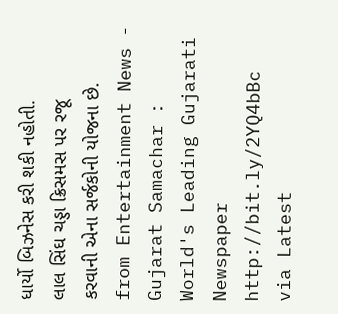ધાર્યો બિઝનેસ કરી શકી નહોતી.
લાલ સિંઘ ચડ્ડા ક્રિસમસ પર રજૂ કરવાની એના સર્જકોની યોજના છે.
from Entertainment News - Gujarat Samachar : World's Leading Gujarati Newspaper http://bit.ly/2YQ4bBc
via Latest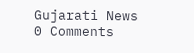Gujarati News
0 Comments